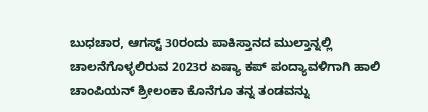ಬುಧಚಾರ, ಆಗಸ್ಟ್ 30ರಂದು ಪಾಕಿಸ್ತಾನದ ಮುಲ್ತಾನ್ನಲ್ಲಿ ಚಾಲನೆಗೊಳ್ಳಲಿರುವ 2023ರ ಏಷ್ಯಾ ಕಪ್ ಪಂದ್ಯಾವಳಿಗಾಗಿ ಹಾಲಿ ಚಾಂಪಿಯನ್ ಶ್ರೀಲಂಕಾ ಕೊನೆಗೂ ತನ್ನ ತಂಡವನ್ನು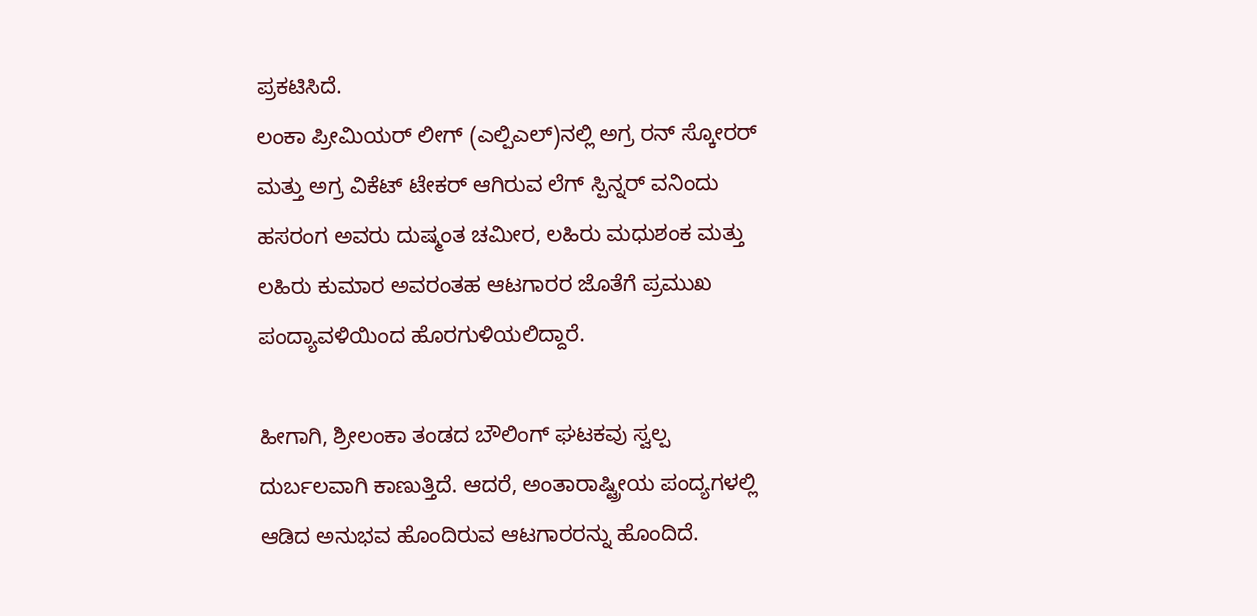ಪ್ರಕಟಿಸಿದೆ.
ಲಂಕಾ ಪ್ರೀಮಿಯರ್ ಲೀಗ್ (ಎಲ್ಪಿಎಲ್)ನಲ್ಲಿ ಅಗ್ರ ರನ್ ಸ್ಕೋರರ್ ಮತ್ತು ಅಗ್ರ ವಿಕೆಟ್ ಟೇಕರ್ ಆಗಿರುವ ಲೆಗ್ ಸ್ಪಿನ್ನರ್ ವನಿಂದು ಹಸರಂಗ ಅವರು ದುಷ್ಮಂತ ಚಮೀರ, ಲಹಿರು ಮಧುಶಂಕ ಮತ್ತು ಲಹಿರು ಕುಮಾರ ಅವರಂತಹ ಆಟಗಾರರ ಜೊತೆಗೆ ಪ್ರಮುಖ ಪಂದ್ಯಾವಳಿಯಿಂದ ಹೊರಗುಳಿಯಲಿದ್ದಾರೆ.

ಹೀಗಾಗಿ, ಶ್ರೀಲಂಕಾ ತಂಡದ ಬೌಲಿಂಗ್ ಘಟಕವು ಸ್ವಲ್ಪ ದುರ್ಬಲವಾಗಿ ಕಾಣುತ್ತಿದೆ. ಆದರೆ, ಅಂತಾರಾಷ್ಟ್ರೀಯ ಪಂದ್ಯಗಳಲ್ಲಿ ಆಡಿದ ಅನುಭವ ಹೊಂದಿರುವ ಆಟಗಾರರನ್ನು ಹೊಂದಿದೆ.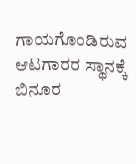ಗಾಯಗೊಂಡಿರುವ ಆಟಗಾರರ ಸ್ಥಾನಕ್ಕೆ ಬಿನೂರ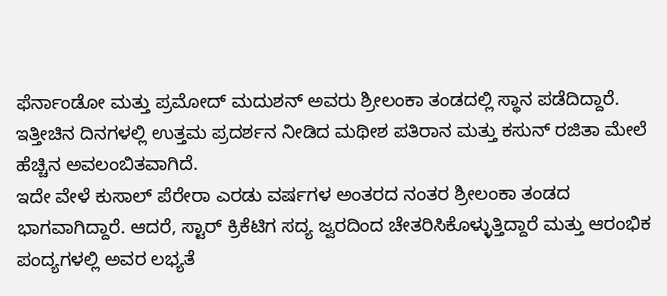ಫೆರ್ನಾಂಡೋ ಮತ್ತು ಪ್ರಮೋದ್ ಮದುಶನ್ ಅವರು ಶ್ರೀಲಂಕಾ ತಂಡದಲ್ಲಿ ಸ್ಥಾನ ಪಡೆದಿದ್ದಾರೆ. ಇತ್ತೀಚಿನ ದಿನಗಳಲ್ಲಿ ಉತ್ತಮ ಪ್ರದರ್ಶನ ನೀಡಿದ ಮಥೀಶ ಪತಿರಾನ ಮತ್ತು ಕಸುನ್ ರಜಿತಾ ಮೇಲೆ ಹೆಚ್ಚಿನ ಅವಲಂಬಿತವಾಗಿದೆ.
ಇದೇ ವೇಳೆ ಕುಸಾಲ್ ಪೆರೇರಾ ಎರಡು ವರ್ಷಗಳ ಅಂತರದ ನಂತರ ಶ್ರೀಲಂಕಾ ತಂಡದ ಭಾಗವಾಗಿದ್ದಾರೆ. ಆದರೆ, ಸ್ಟಾರ್ ಕ್ರಿಕೆಟಿಗ ಸದ್ಯ ಜ್ವರದಿಂದ ಚೇತರಿಸಿಕೊಳ್ಳುತ್ತಿದ್ದಾರೆ ಮತ್ತು ಆರಂಭಿಕ ಪಂದ್ಯಗಳಲ್ಲಿ ಅವರ ಲಭ್ಯತೆ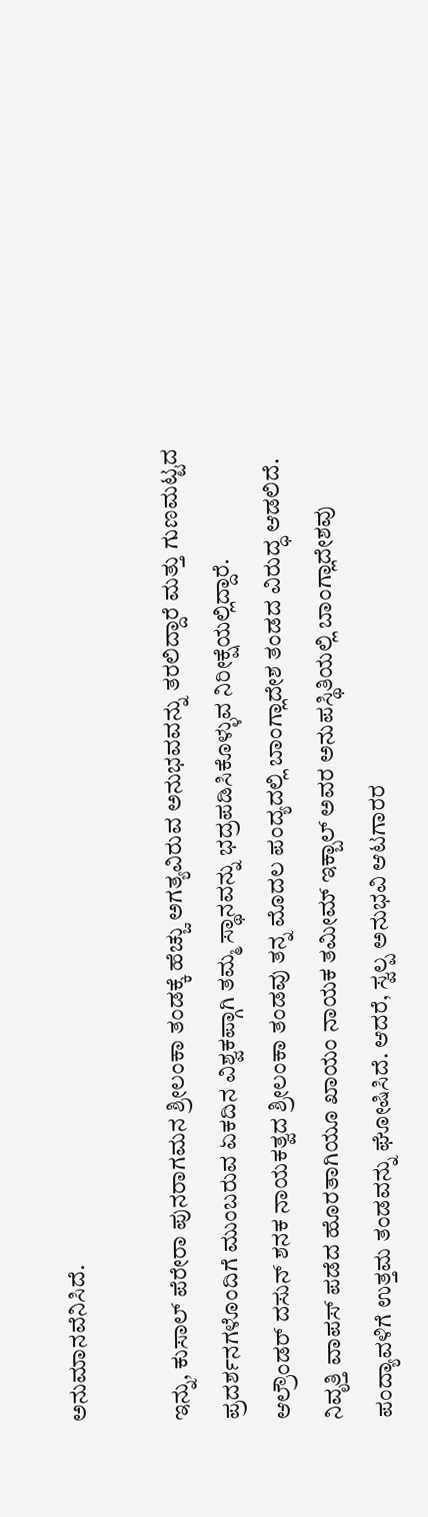ಅನುಮಾನವೆನಿಸಿದೆ.

ಇನ್ನು, ಕುಸಾಲ್ ಪೆರೇರಾ ಪುನರಾಗಮನ ಶ್ರೀಲಂಕಾ ತಂಡಕ್ಕೆ ಹೆಚ್ಚು ಅಗತ್ಯವಿರುವ ಅನುಭವವನ್ನು ತರಲಿದ್ದಾರೆ ಮತ್ತು ಗುಣಮಟ್ಟದ ಪ್ರದರ್ಶನಗಳೊಂದಿಗೆ ಮುಂಬರುವ ಏಕದಿನ ವಿಶ್ವಕಪ್ಗಾಗಿ ತಮ್ಮ ಸ್ಥಾನವನ್ನು ಭದ್ರಪಡಿಸಿಕೊಳ್ಳುವ ನಿರೀಕ್ಷೆಯಲ್ಲಿದ್ದಾರೆ.
ಆಲ್ರೌಂಡರ್ ದಸುನ್ ಶನಕ ನಾಯಕತ್ವದ ಶ್ರೀಲಂಕಾ ತಂಡವು ತನ್ನ ಮೊದಲ ಪಂದ್ಯದಲ್ಲಿ ಬಾಂಗ್ಲಾದೇಶ ತಂಡದ ವಿರುದ್ಧ ಆಡಲಿದೆ.
ನಿವೃತ್ತಿ ವಾಪಸ್ ಪಡೆದ ಹೊರತಾಗಿಯೂ ಖಾಯಂ ನಾಯಕ ತಮೀಮ್ ಇಕ್ಬಾಲ್ ಅವರ ಅನುಪಸ್ಥಿತಿಯಲ್ಲಿ ಬಾಂಗ್ಲಾದೇಶವು ಪಂದ್ಯಾವಳಿಗೆ ಉತ್ತಮ ತಂಡವನ್ನು ಘೋಷಿಸಿದೆ. ಆದರೆ, ಸ್ವಲ್ಪ ಅನುಭವಿ ಆಟಗಾರರ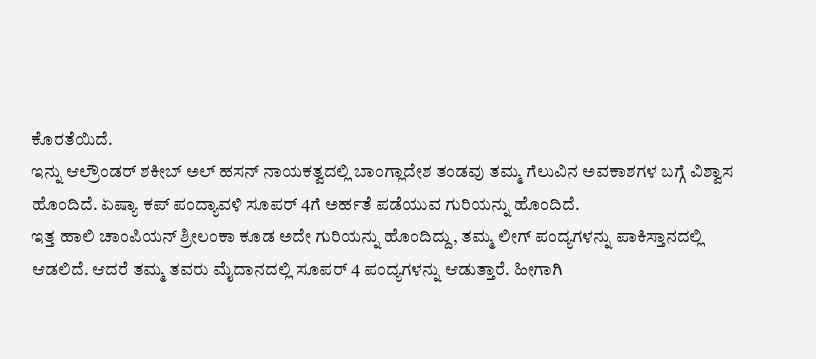ಕೊರತೆಯಿದೆ.
ಇನ್ನು ಆಲ್ರೌಂಡರ್ ಶಕೀಬ್ ಅಲ್ ಹಸನ್ ನಾಯಕತ್ವದಲ್ಲಿ ಬಾಂಗ್ಲಾದೇಶ ತಂಡವು ತಮ್ಮ ಗೆಲುವಿನ ಅವಕಾಶಗಳ ಬಗ್ಗೆ ವಿಶ್ವಾಸ ಹೊಂದಿದೆ. ಏಷ್ಯಾ ಕಪ್ ಪಂದ್ಯಾವಳಿ ಸೂಪರ್ 4ಗೆ ಅರ್ಹತೆ ಪಡೆಯುವ ಗುರಿಯನ್ನು ಹೊಂದಿದೆ.
ಇತ್ತ ಹಾಲಿ ಚಾಂಪಿಯನ್ ಶ್ರೀಲಂಕಾ ಕೂಡ ಅದೇ ಗುರಿಯನ್ನು ಹೊಂದಿದ್ದು, ತಮ್ಮ ಲೀಗ್ ಪಂದ್ಯಗಳನ್ನು ಪಾಕಿಸ್ತಾನದಲ್ಲಿ ಆಡಲಿದೆ. ಆದರೆ ತಮ್ಮ ತವರು ಮೈದಾನದಲ್ಲಿ ಸೂಪರ್ 4 ಪಂದ್ಯಗಳನ್ನು ಆಡುತ್ತಾರೆ. ಹೀಗಾಗಿ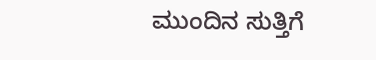ಮುಂದಿನ ಸುತ್ತಿಗೆ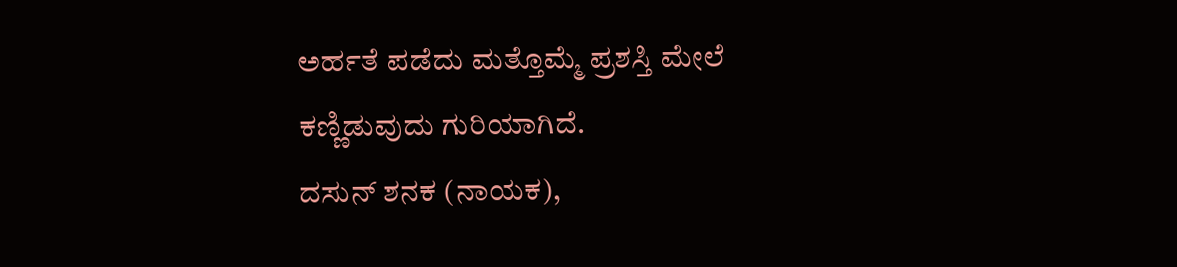ಅರ್ಹತೆ ಪಡೆದು ಮತ್ತೊಮ್ಮೆ ಪ್ರಶಸ್ತಿ ಮೇಲೆ ಕಣ್ಣಿಡುವುದು ಗುರಿಯಾಗಿದೆ.
ದಸುನ್ ಶನಕ (ನಾಯಕ),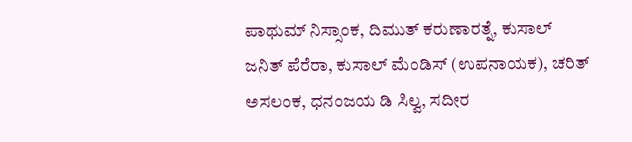ಪಾಥುಮ್ ನಿಸ್ಸಾಂಕ, ದಿಮುತ್ ಕರುಣಾರತ್ನೆ, ಕುಸಾಲ್ ಜನಿತ್ ಪೆರೆರಾ, ಕುಸಾಲ್ ಮೆಂಡಿಸ್ (ಉಪನಾಯಕ), ಚರಿತ್ ಅಸಲಂಕ, ಧನಂಜಯ ಡಿ ಸಿಲ್ವ, ಸದೀರ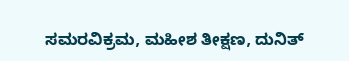ಸಮರವಿಕ್ರಮ, ಮಹೀಶ ತೀಕ್ಷಣ, ದುನಿತ್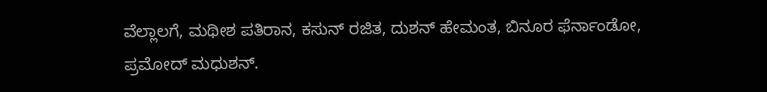ವೆಲ್ಲಾಲಗೆ, ಮಥೀಶ ಪತಿರಾನ, ಕಸುನ್ ರಜಿತ, ದುಶನ್ ಹೇಮಂತ, ಬಿನೂರ ಫೆರ್ನಾಂಡೋ, ಪ್ರಮೋದ್ ಮಧುಶನ್.